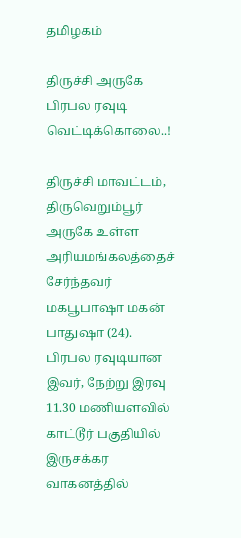தமிழகம்

திருச்சி அருகே பிரபல ரவுடி வெட்டிக்கொலை..!

திருச்சி மாவட்டம், திருவெறும்பூர் அருகே உள்ள அரியமங்கலத்தைச் சேர்ந்தவர் மகபூபாஷா மகன் பாதுஷா (24). பிரபல ரவுடியான இவர், நேற்று இரவு 11.30 மணியளவில் காட்டூர் பகுதியில் இருசக்கர வாகனத்தில்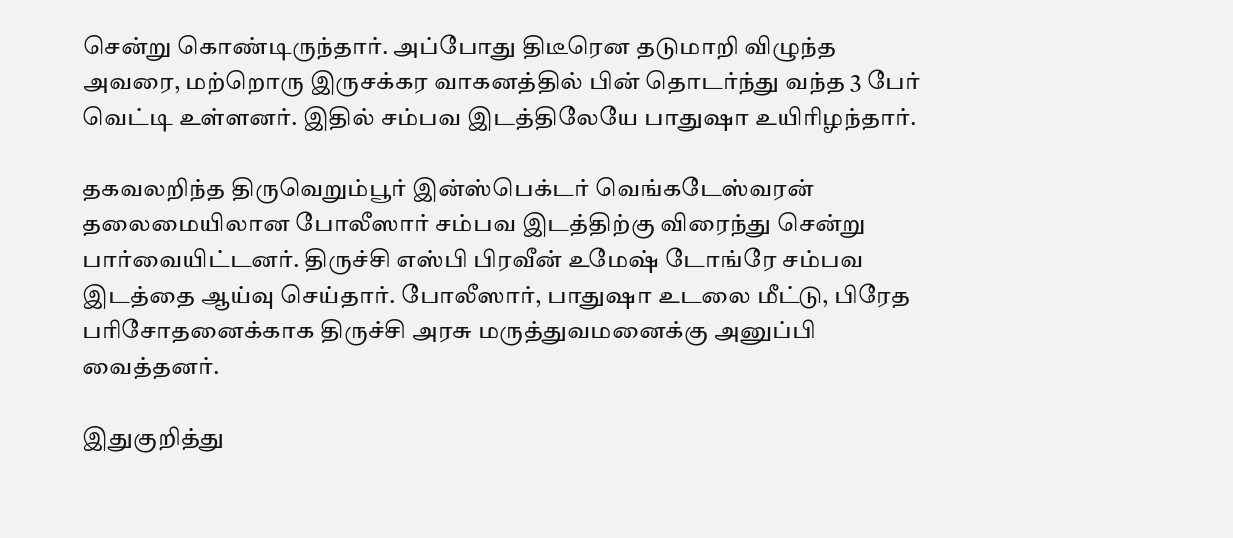சென்று கொண்டிருந்தார். அப்போது திடீரென தடுமாறி விழுந்த அவரை, மற்றொரு இருசக்கர வாகனத்தில் பின் தொடர்ந்து வந்த 3 பேர் வெட்டி உள்ளனர். இதில் சம்பவ இடத்திலேயே பாதுஷா உயிரிழந்தார்.

தகவலறிந்த திருவெறும்பூர் இன்ஸ்பெக்டர் வெங்கடேஸ்வரன் தலைமையிலான போலீஸார் சம்பவ இடத்திற்கு விரைந்து சென்று பார்வையிட்டனர். திருச்சி எஸ்பி பிரவீன் உமேஷ் டோங்ரே சம்பவ இடத்தை ஆய்வு செய்தார். போலீஸார், பாதுஷா உடலை மீட்டு, பிரேத பரிசோதனைக்காக திருச்சி அரசு மருத்துவமனைக்கு அனுப்பி வைத்தனர்.

இதுகுறித்து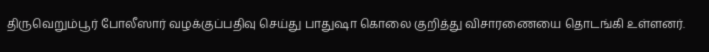திருவெறும்பூர் போலீஸார் வழக்குப்பதிவு செய்து பாதுஷா கொலை குறித்து விசாரணையை தொடங்கி உள்ளனர்.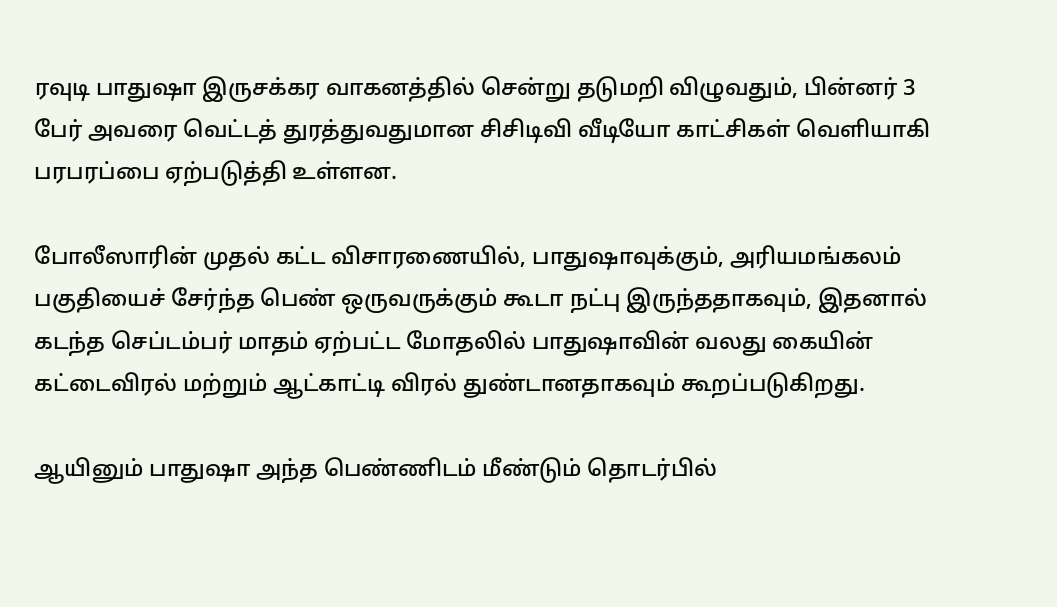ரவுடி பாதுஷா இருசக்கர வாகனத்தில் சென்று தடுமறி விழுவதும், பின்னர் 3 பேர் அவரை வெட்டத் துரத்துவதுமான சிசிடிவி வீடியோ காட்சிகள் வெளியாகி பரபரப்பை ஏற்படுத்தி உள்ளன.

போலீஸாரின் முதல் கட்ட விசாரணையில், பாதுஷாவுக்கும், அரியமங்கலம் பகுதியைச் சேர்ந்த பெண் ஒருவருக்கும் கூடா நட்பு இருந்ததாகவும், இதனால் கடந்த செப்டம்பர் மாதம் ஏற்பட்ட மோதலில் பாதுஷாவின் வலது கையின் கட்டைவிரல் மற்றும் ஆட்காட்டி விரல் துண்டானதாகவும் கூறப்படுகிறது.

ஆயினும் பாதுஷா அந்த பெண்ணிடம் மீண்டும் தொடர்பில்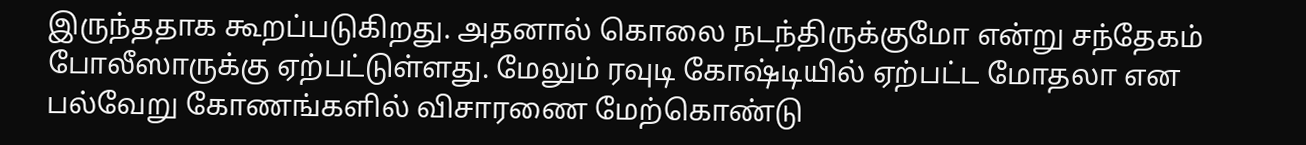இருந்ததாக கூறப்படுகிறது. அதனால் கொலை நடந்திருக்குமோ என்று சந்தேகம் போலீஸாருக்கு ஏற்பட்டுள்ளது. மேலும் ரவுடி கோஷ்டியில் ஏற்பட்ட மோதலா என பல்வேறு கோணங்களில் விசாரணை மேற்கொண்டு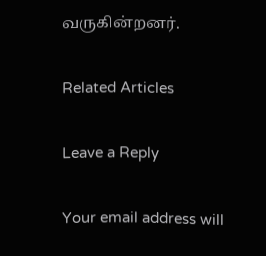வருகின்றனர்.

Related Articles

Leave a Reply

Your email address will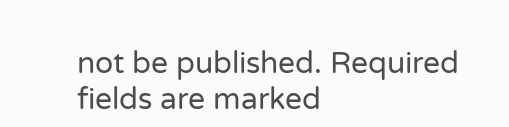not be published. Required fields are marked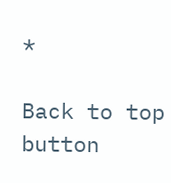*

Back to top button